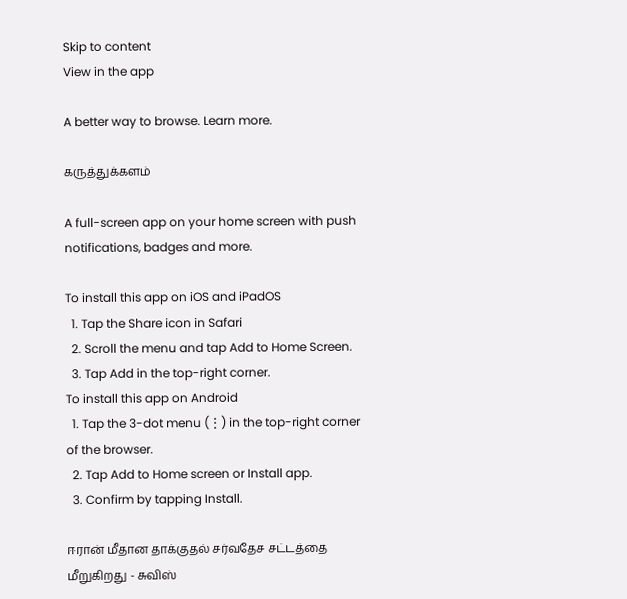Skip to content
View in the app

A better way to browse. Learn more.

கருத்துக்களம்

A full-screen app on your home screen with push notifications, badges and more.

To install this app on iOS and iPadOS
  1. Tap the Share icon in Safari
  2. Scroll the menu and tap Add to Home Screen.
  3. Tap Add in the top-right corner.
To install this app on Android
  1. Tap the 3-dot menu (⋮) in the top-right corner of the browser.
  2. Tap Add to Home screen or Install app.
  3. Confirm by tapping Install.

ஈரான் மீதான தாக்குதல் சர்வதேச சட்டத்தை மீறுகிறது - சுவிஸ்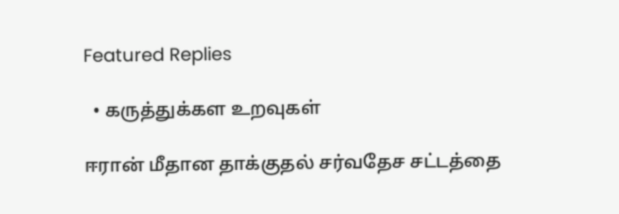Featured Replies

  • கருத்துக்கள உறவுகள்

ஈரான் மீதான தாக்குதல் சர்வதேச சட்டத்தை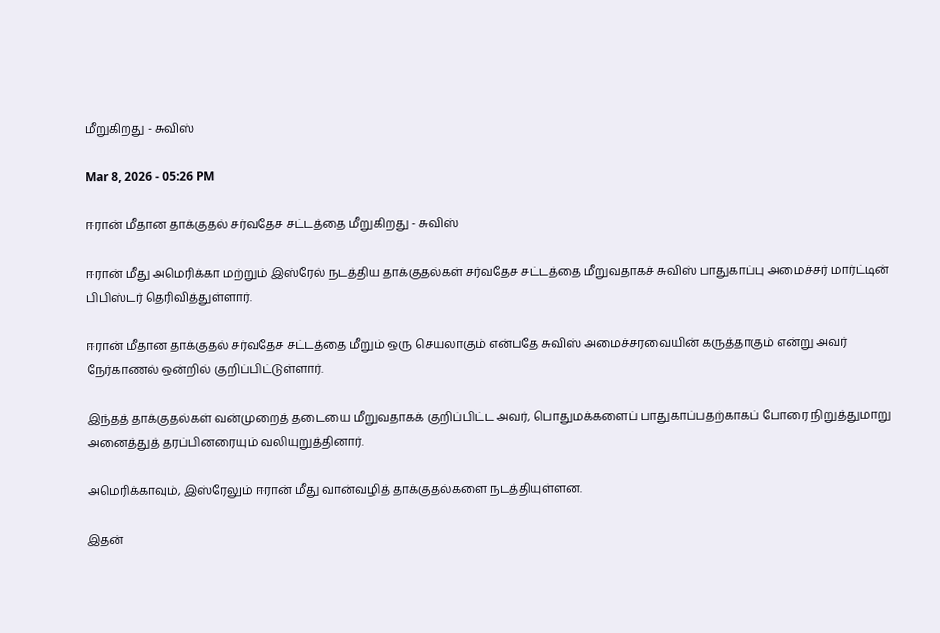மீறுகிறது - சுவிஸ்

Mar 8, 2026 - 05:26 PM

ஈரான் மீதான தாக்குதல் சர்வதேச சட்டத்தை மீறுகிறது - சுவிஸ்

ஈரான் மீது அமெரிக்கா மற்றும் இஸ்ரேல் நடத்திய தாக்குதல்கள் சர்வதேச சட்டத்தை மீறுவதாகச் சுவிஸ் பாதுகாப்பு அமைச்சர் மார்ட்டின் பிபிஸ்டர் தெரிவித்துள்ளார்.

ஈரான் மீதான தாக்குதல் சர்வதேச சட்டத்தை மீறும் ஒரு செயலாகும் என்பதே சுவிஸ் அமைச்சரவையின் கருத்தாகும் என்று அவர் நேர்காணல் ஒன்றில் குறிப்பிட்டுள்ளார்.

இந்தத் தாக்குதல்கள் வன்முறைத் தடையை மீறுவதாகக் குறிப்பிட்ட அவர், பொதுமக்களைப் பாதுகாப்பதற்காகப் போரை நிறுத்துமாறு அனைத்துத் தரப்பினரையும் வலியுறுத்தினார்.

அமெரிக்காவும், இஸ்ரேலும் ஈரான் மீது வான்வழித் தாக்குதல்களை நடத்தியுள்ளன.

இதன்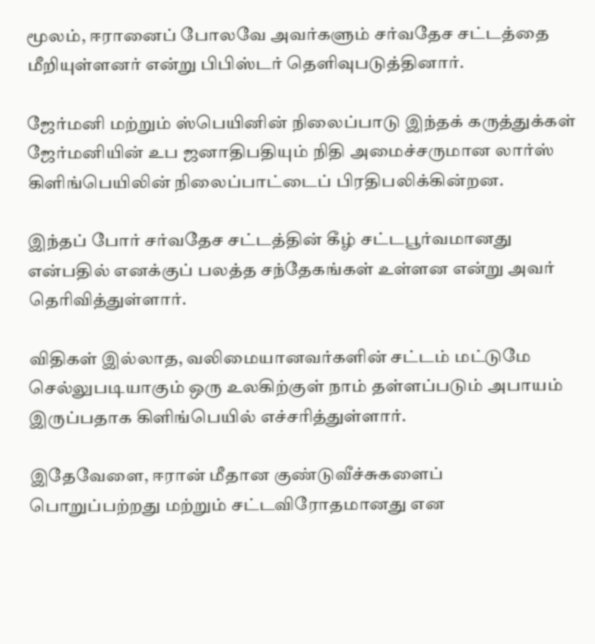மூலம், ஈரானைப் போலவே அவர்களும் சர்வதேச சட்டத்தை மீறியுள்ளனர் என்று பிபிஸ்டர் தெளிவுபடுத்தினார்.

ஜேர்மனி மற்றும் ஸ்பெயினின் நிலைப்பாடு இந்தக் கருத்துக்கள் ஜேர்மனியின் உப ஜனாதிபதியும் நிதி அமைச்சருமான லார்ஸ் கிளிங்பெயிலின் நிலைப்பாட்டைப் பிரதிபலிக்கின்றன.

இந்தப் போர் சர்வதேச சட்டத்தின் கீழ் சட்டபூர்வமானது என்பதில் எனக்குப் பலத்த சந்தேகங்கள் உள்ளன என்று அவர் தெரிவித்துள்ளார்.

விதிகள் இல்லாத, வலிமையானவர்களின் சட்டம் மட்டுமே செல்லுபடியாகும் ஒரு உலகிற்குள் நாம் தள்ளப்படும் அபாயம் இருப்பதாக கிளிங்பெயில் எச்சரித்துள்ளார்.

இதேவேளை, ஈரான் மீதான குண்டுவீச்சுகளைப் பொறுப்பற்றது மற்றும் சட்டவிரோதமானது என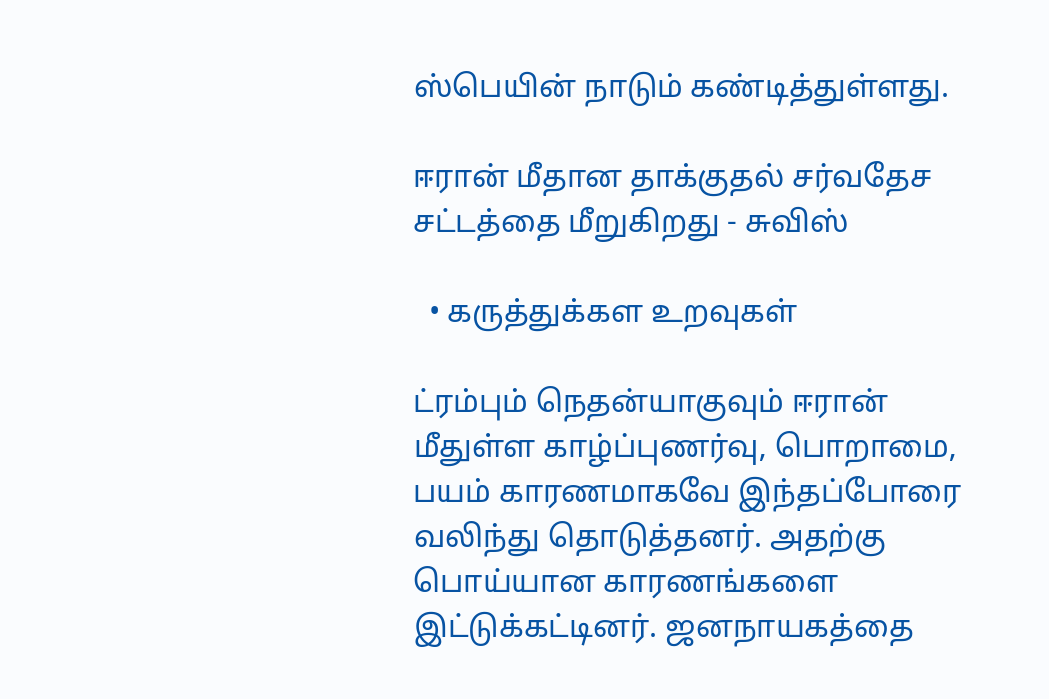ஸ்பெயின் நாடும் கண்டித்துள்ளது.

ஈரான் மீதான தாக்குதல் சர்வதேச சட்டத்தை மீறுகிறது - சுவிஸ்

  • கருத்துக்கள உறவுகள்

ட்ரம்பும் நெதன்யாகுவும் ஈரான் மீதுள்ள காழ்ப்புணர்வு, பொறாமை, பயம் காரணமாகவே இந்தப்போரை வலிந்து தொடுத்தனர். அதற்கு பொய்யான காரணங்களை இட்டுக்கட்டினர். ஜனநாயகத்தை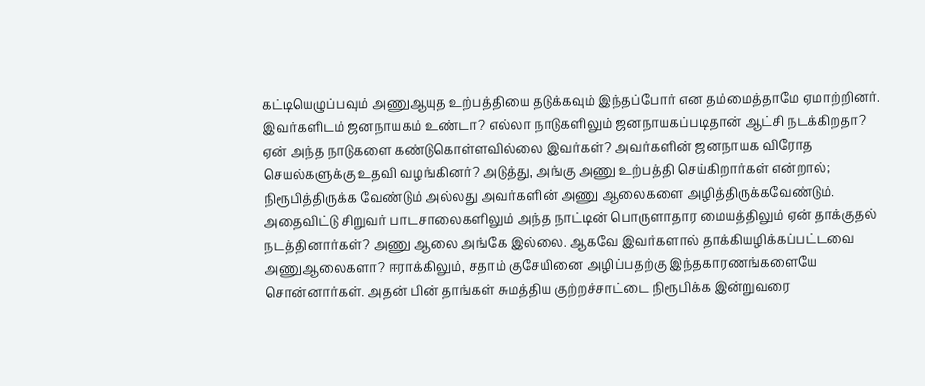கட்டியெழுப்பவும் அணுஆயுத உற்பத்தியை தடுக்கவும் இந்தப்போர் என தம்மைத்தாமே ஏமாற்றினர். இவர்களிடம் ஜனநாயகம் உண்டா? எல்லா நாடுகளிலும் ஜனநாயகப்படிதான் ஆட்சி நடக்கிறதா? ஏன் அந்த நாடுகளை கண்டுகொள்ளவில்லை இவர்கள்? அவர்களின் ஜனநாயக விரோத செயல்களுக்கு உதவி வழங்கினர்? அடுத்து, அங்கு அணு உற்பத்தி செய்கிறார்கள் என்றால்; நிரூபித்திருக்க வேண்டும் அல்லது அவர்களின் அணு ஆலைகளை அழித்திருக்கவேண்டும். அதைவிட்டு சிறுவர் பாடசாலைகளிலும் அந்த நாட்டின் பொருளாதார மையத்திலும் ஏன் தாக்குதல் நடத்தினார்கள்? அணு ஆலை அங்கே இல்லை. ஆகவே இவர்களால் தாக்கியழிக்கப்பட்டவை அணுஆலைகளா? ஈராக்கிலும், சதாம் குசேயினை அழிப்பதற்கு இந்தகாரணங்களையே சொன்னார்கள். அதன் பின் தாங்கள் சுமத்திய குற்றச்சாட்டை நிரூபிக்க இன்றுவரை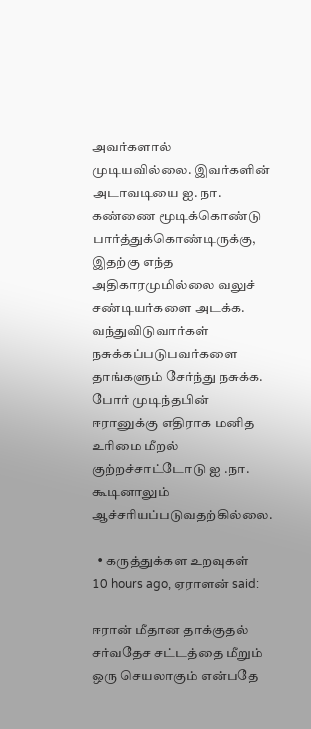அவர்களால் முடியவில்லை. இவர்களின் அடாவடியை ஐ. நா. கண்ணை மூடிக்கொண்டு பார்த்துக்கொண்டிருக்கு, இதற்கு எந்த அதிகாரமுமில்லை வலுச் சண்டியர்களை அடக்க. வந்துவிடுவார்கள் நசுக்கப்படுபவர்களை தாங்களும் சேர்ந்து நசுக்க. போர் முடிந்தபின் ஈரானுக்கு எதிராக மனித உரிமை மீறல் குற்றச்சாட்டோடு ஐ .நா. கூடினாலும் ஆச்சரியப்படுவதற்கில்லை.

  • கருத்துக்கள உறவுகள்
10 hours ago, ஏராளன் said:

ஈரான் மீதான தாக்குதல் சர்வதேச சட்டத்தை மீறும் ஒரு செயலாகும் என்பதே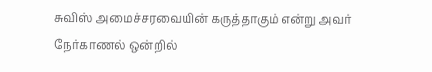சுவிஸ் அமைச்சரவையின் கருத்தாகும் என்று அவர் நேர்காணல் ஒன்றில்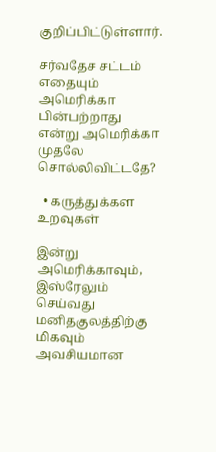குறிப்பிட்டுள்ளார்.

சர்வதேச சட்டம் எதையும் அமெரிக்கா பின்பற்றாது என்று அமெரிக்கா முதலே சொல்லிவிட்டதே?

  • கருத்துக்கள உறவுகள்

இன்று அமெரிக்காவும், இஸ்ரேலும் செய்வது மனிதகுலத்திற்கு மிகவும் அவசியமான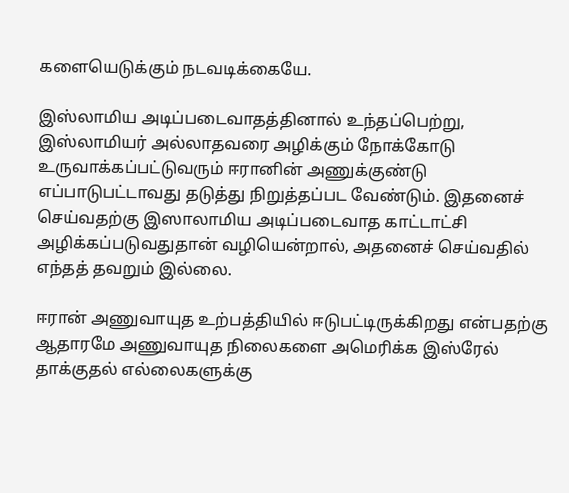களையெடுக்கும் நடவடிக்கையே.

இஸ்லாமிய அடிப்படைவாதத்தினால் உந்தப்பெற்று, இஸ்லாமியர் அல்லாதவரை அழிக்கும் நோக்கோடு உருவாக்கப்பட்டுவரும் ஈரானின் அணுக்குண்டு எப்பாடுபட்டாவது தடுத்து நிறுத்தப்பட வேண்டும். இதனைச் செய்வதற்கு இஸாலாமிய அடிப்படைவாத காட்டாட்சி அழிக்கப்படுவதுதான் வழியென்றால், அதனைச் செய்வதில் எந்தத் தவறும் இல்லை.

ஈரான் அணுவாயுத உற்பத்தியில் ஈடுபட்டிருக்கிறது என்பதற்கு ஆதாரமே அணுவாயுத நிலைகளை அமெரிக்க இஸ்ரேல் தாக்குதல் எல்லைகளுக்கு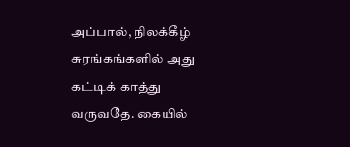அப்பால், நிலக்கீழ் சுரங்கங்களில் அது கட்டிக் காத்து வருவதே. கையில்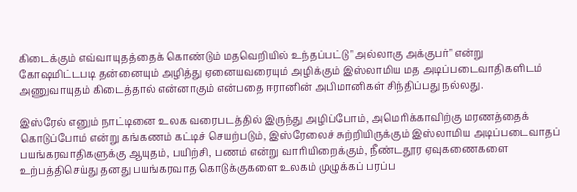கிடைக்கும் எவ்வாயுதத்தைக் கொண்டும் மதவெறியில் உந்தப்பட்டு "அல்லாகு அக்குபர்" என்று கோஷமிட்டபடி தன்னையும் அழித்து ஏனையவரையும் அழிக்கும் இஸ்லாமிய மத அடிப்படைவாதிகளிடம் அணுவாயுதம் கிடைத்தால் என்னாகும் என்பதை ஈரானின் அபிமானிகள் சிந்திப்பது நல்லது.

இஸ்ரேல் எனும் நாட்டினை உலக வரைபடத்தில் இருந்து அழிப்போம், அமெரிக்காவிற்கு மரணத்தைக் கொடுப்போம் என்று கங்கணம் கட்டிச் செயற்படும், இஸ்ரேலைச் சுற்றியிருக்கும் இஸ்லாமிய அடிப்படைவாதப் பயங்கரவாதிகளுக்கு ஆயுதம், பயிற்சி, பணம் என்று வாரியிறைக்கும், நீண்டதூர ஏவுகணைகளை உற்பத்திசெய்து தனது பயங்கரவாத கொடுக்குகளை உலகம் முழுக்கப் பரப்ப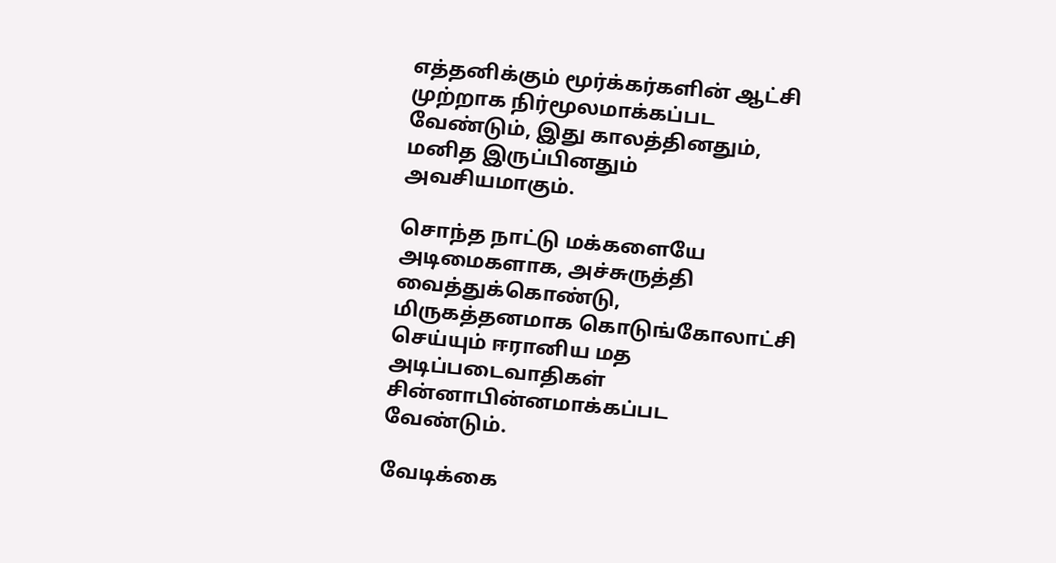எத்தனிக்கும் மூர்க்கர்களின் ஆட்சி முற்றாக நிர்மூலமாக்கப்பட வேண்டும், இது காலத்தினதும், மனித இருப்பினதும் அவசியமாகும்.

சொந்த நாட்டு மக்களையே அடிமைகளாக, அச்சுருத்தி வைத்துக்கொண்டு, மிருகத்தனமாக கொடுங்கோலாட்சி செய்யும் ஈரானிய மத அடிப்படைவாதிகள் சின்னாபின்னமாக்கப்பட வேண்டும்.

வேடிக்கை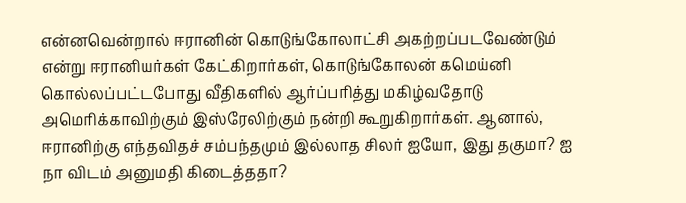என்னவென்றால் ஈரானின் கொடுங்கோலாட்சி அகற்றப்படவேண்டும் என்று ஈரானியர்கள் கேட்கிறார்கள், கொடுங்கோலன் கமெய்னி கொல்லப்பட்டபோது வீதிகளில் ஆர்ப்பரித்து மகிழ்வதோடு அமெரிக்காவிற்கும் இஸ்ரேலிற்கும் நன்றி கூறுகிறார்கள். ஆனால், ஈரானிற்கு எந்தவிதச் சம்பந்தமும் இல்லாத சிலர் ஐயோ, இது தகுமா? ஐ நா விடம் அனுமதி கிடைத்ததா?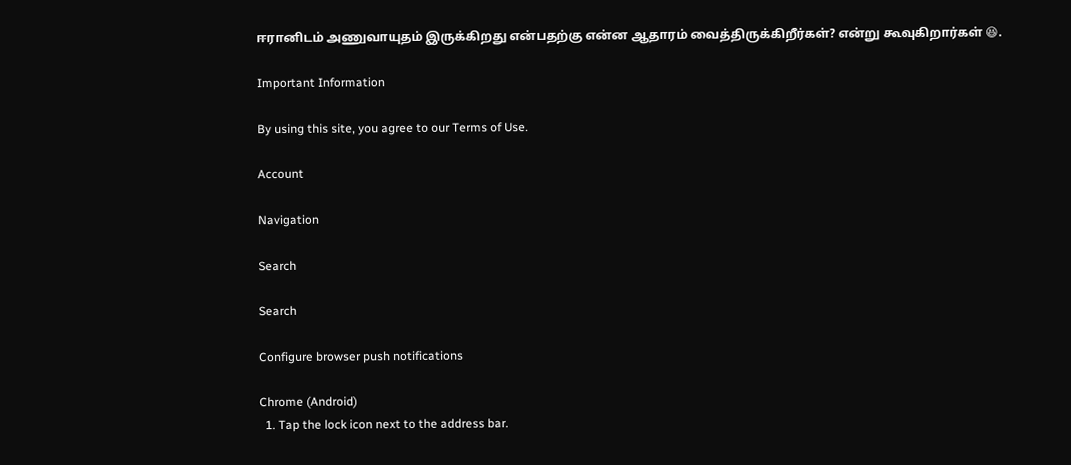ஈரானிடம் அணுவாயுதம் இருக்கிறது என்பதற்கு என்ன ஆதாரம் வைத்திருக்கிறீர்கள்? என்று கூவுகிறார்கள் 😆.

Important Information

By using this site, you agree to our Terms of Use.

Account

Navigation

Search

Search

Configure browser push notifications

Chrome (Android)
  1. Tap the lock icon next to the address bar.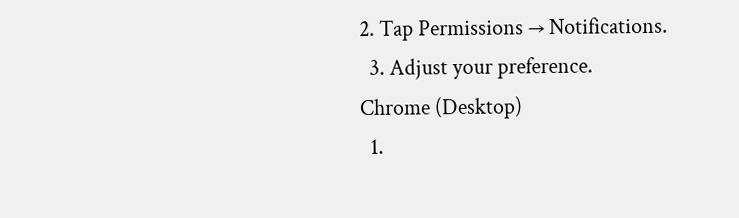2. Tap Permissions → Notifications.
  3. Adjust your preference.
Chrome (Desktop)
  1.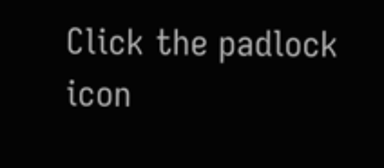Click the padlock icon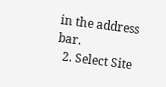in the address bar.
  2. Select Site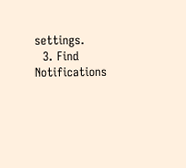settings.
  3. Find Notifications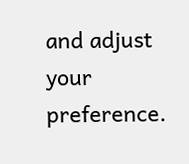and adjust your preference.